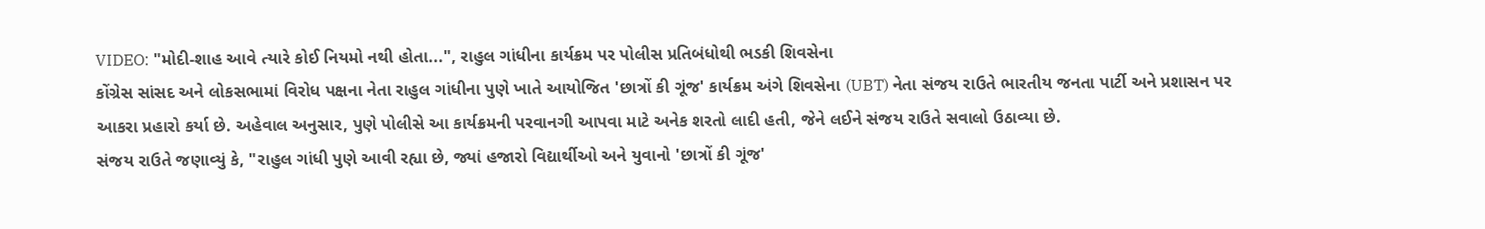VIDEO: "મોદી-શાહ આવે ત્યારે કોઈ નિયમો નથી હોતા...", રાહુલ ગાંધીના કાર્યક્રમ પર પોલીસ પ્રતિબંધોથી ભડકી શિવસેના
કોંગ્રેસ સાંસદ અને લોકસભામાં વિરોધ પક્ષના નેતા રાહુલ ગાંધીના પુણે ખાતે આયોજિત 'છાત્રોં કી ગૂંજ' કાર્યક્રમ અંગે શિવસેના (UBT) નેતા સંજય રાઉતે ભારતીય જનતા પાર્ટી અને પ્રશાસન પર આકરા પ્રહારો કર્યા છે. અહેવાલ અનુસાર, પુણે પોલીસે આ કાર્યક્રમની પરવાનગી આપવા માટે અનેક શરતો લાદી હતી, જેને લઈને સંજય રાઉતે સવાલો ઉઠાવ્યા છે.
સંજય રાઉતે જણાવ્યું કે, "રાહુલ ગાંધી પુણે આવી રહ્યા છે, જ્યાં હજારો વિદ્યાર્થીઓ અને યુવાનો 'છાત્રોં કી ગૂંજ'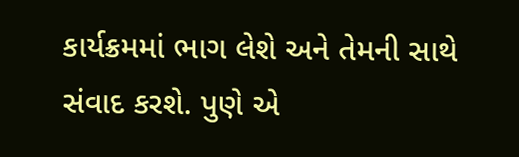કાર્યક્રમમાં ભાગ લેશે અને તેમની સાથે સંવાદ કરશે. પુણે એ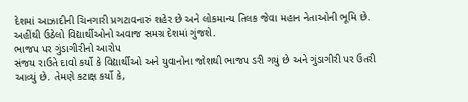દેશમાં આઝાદીની ચિનગારી પ્રગટાવનારું શહેર છે અને લોકમાન્ય તિલક જેવા મહાન નેતાઓની ભૂમિ છે. અહીંથી ઉઠેલો વિદ્યાર્થીઓનો અવાજ સમગ્ર દેશમાં ગુંજશે.
ભાજપ પર ગુંડાગીરીનો આરોપ
સંજય રાઉતે દાવો કર્યો કે વિદ્યાર્થીઓ અને યુવાનોના જોશથી ભાજપ ડરી ગયું છે અને ગુંડાગીરી પર ઉતરી આવ્યું છે. તેમણે કટાક્ષ કર્યો કે,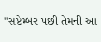"સપ્ટેમ્બર પછી તેમની આ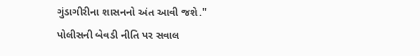ગુંડાગીરીના શાસનનો અંત આવી જશે."
પોલીસની બેવડી નીતિ પર સવાલ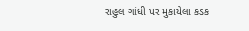રાહુલ ગાંધી પર મુકાયેલા કડક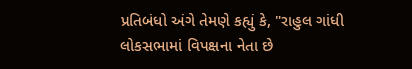પ્રતિબંધો અંગે તેમણે કહ્યું કે, "રાહુલ ગાંધી લોકસભામાં વિપક્ષના નેતા છે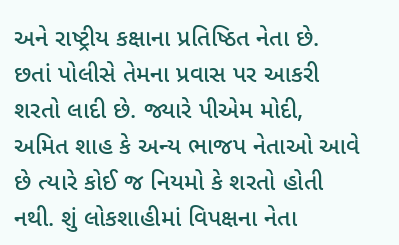અને રાષ્ટ્રીય કક્ષાના પ્રતિષ્ઠિત નેતા છે. છતાં પોલીસે તેમના પ્રવાસ પર આકરી શરતો લાદી છે. જ્યારે પીએમ મોદી, અમિત શાહ કે અન્ય ભાજપ નેતાઓ આવે છે ત્યારે કોઈ જ નિયમો કે શરતો હોતી નથી. શું લોકશાહીમાં વિપક્ષના નેતા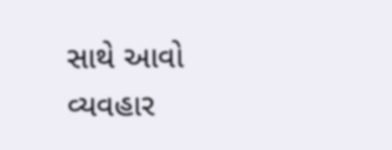સાથે આવો વ્યવહાર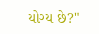યોગ્ય છે?"